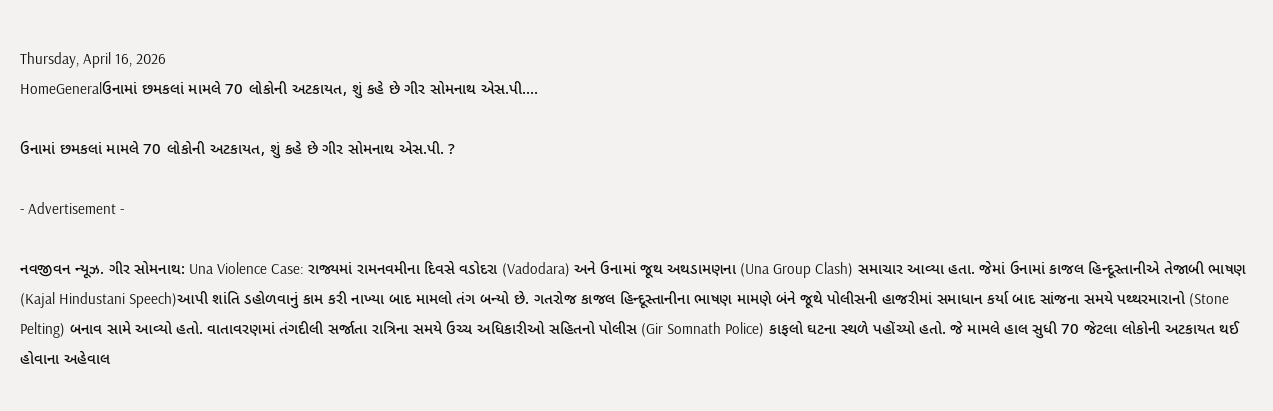Thursday, April 16, 2026
HomeGeneralઉનામાં છમકલાં મામલે 70 લોકોની અટકાયત, શું કહે છે ગીર સોમનાથ એસ.પી....

ઉનામાં છમકલાં મામલે 70 લોકોની અટકાયત, શું કહે છે ગીર સોમનાથ એસ.પી. ?

- Advertisement -

નવજીવન ન્યૂઝ. ગીર સોમનાથ: Una Violence Case: રાજ્યમાં રામનવમીના દિવસે વડોદરા (Vadodara) અને ઉનામાં જૂથ અથડામણના (Una Group Clash) સમાચાર આવ્યા હતા. જેમાં ઉનામાં કાજલ હિન્દૂસ્તાનીએ તેજાબી ભાષણ (Kajal Hindustani Speech)આપી શાંતિ ડહોળવાનું કામ કરી નાખ્યા બાદ મામલો તંગ બન્યો છે. ગતરોજ કાજલ હિન્દૂસ્તાનીના ભાષણ મામણે બંને જૂથે પોલીસની હાજરીમાં સમાધાન કર્યા બાદ સાંજના સમયે પથ્થરમારાનો (Stone Pelting) બનાવ સામે આવ્યો હતો. વાતાવરણમાં તંગદીલી સર્જાતા રાત્રિના સમયે ઉચ્ચ અધિકારીઓ સહિતનો પોલીસ (Gir Somnath Police) કાફલો ઘટના સ્થળે પહોંચ્યો હતો. જે મામલે હાલ સુધી 70 જેટલા લોકોની અટકાયત થઈ હોવાના અહેવાલ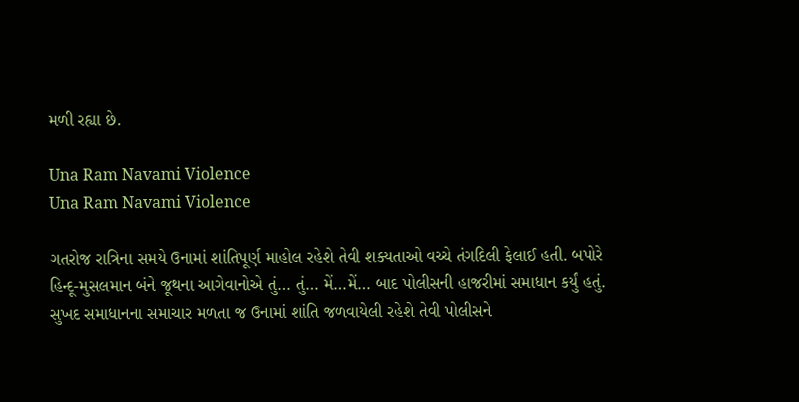મળી રહ્યા છે.

Una Ram Navami Violence
Una Ram Navami Violence

ગતરોજ રાત્રિના સમયે ઉનામાં શાંતિપૂર્ણ માહોલ રહેશે તેવી શક્યતાઓ વચ્ચે તંગદિલી ફેલાઈ હતી. બપોરે હિન્દૂ-મુસલમાન બંને જૂથના આગેવાનોએ તું… તું… મેં…મેં… બાદ પોલીસની હાજરીમાં સમાધાન કર્યું હતું. સુખદ સમાધાનના સમાચાર મળતા જ ઉનામાં શાંતિ જળવાયેલી રહેશે તેવી પોલીસને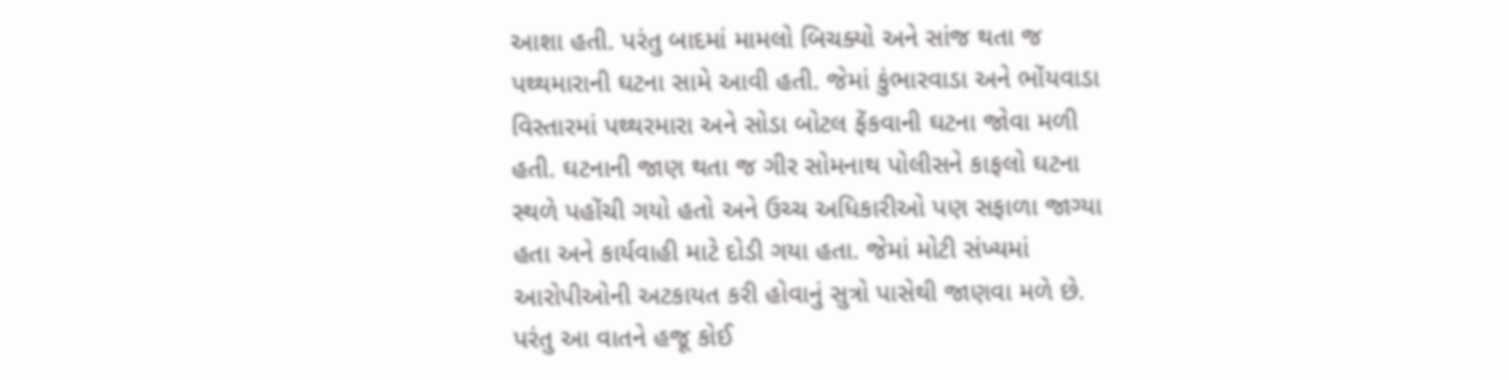આશા હતી. પરંતુ બાદમાં મામલો બિચક્યો અને સાંજ થતા જ પથ્થમારાની ઘટના સામે આવી હતી. જેમાં કુંભારવાડા અને ભોંયવાડા વિસ્તારમાં પથ્થરમારા અને સોડા બોટલ ફેંકવાની ઘટના જોવા મળી હતી. ઘટનાની જાણ થતા જ ગીર સોમનાથ પોલીસને કાફલો ઘટના સ્થળે પહોંચી ગયો હતો અને ઉચ્ચ અધિકારીઓ પણ સફાળા જાગ્યા હતા અને કાર્યવાહી માટે દોડી ગયા હતા. જેમાં મોટી સંખ્યમાં આરોપીઓની અટકાયત કરી હોવાનું સુત્રો પાસેથી જાણવા મળે છે. પરંતુ આ વાતને હજૂ કોઈ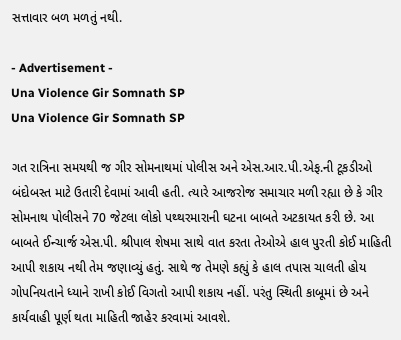સત્તાવાર બળ મળતું નથી.

- Advertisement -
Una Violence Gir Somnath SP
Una Violence Gir Somnath SP

ગત રાત્રિના સમયથી જ ગીર સોમનાથમાં પોલીસ અને એસ.આર.પી.એફ.ની ટૂકડીઓ બંદોબસ્ત માટે ઉતારી દેવામાં આવી હતી. ત્યારે આજરોજ સમાચાર મળી રહ્યા છે કે ગીર સોમનાથ પોલીસને 70 જેટલા લોકો પથ્થરમારાની ઘટના બાબતે અટકાયત કરી છે. આ બાબતે ઈન્ચાર્જ એસ.પી. શ્રીપાલ શેષમા સાથે વાત કરતા તેઓએ હાલ પુરતી કોઈ માહિતી આપી શકાય નથી તેમ જણાવ્યું હતું. સાથે જ તેમણે કહ્યું કે હાલ તપાસ ચાલતી હોય ગોપનિયતાને ધ્યાને રાખી કોઈ વિગતો આપી શકાય નહીં. પરંતુ સ્થિતી કાબૂમાં છે અને કાર્યવાહી પૂર્ણ થતા માહિતી જાહેર કરવામાં આવશે.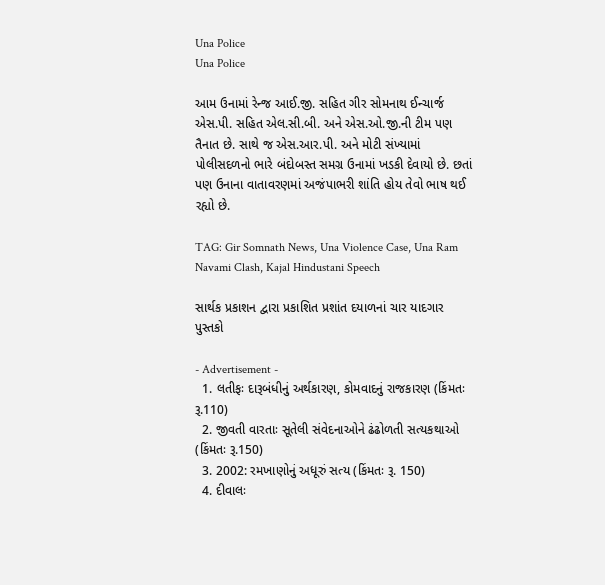Una Police
Una Police

આમ ઉનામાં રેન્જ આઈ.જી. સહિત ગીર સોમનાથ ઈન્ચાર્જ એસ.પી. સહિત એલ.સી.બી. અને એસ.ઓ.જી.ની ટીમ પણ તૈનાત છે. સાથે જ એસ.આર.પી. અને મોટી સંખ્યામાં પોલીસદળનો ભારે બંદોબસ્ત સમગ્ર ઉનામાં ખડકી દેવાયો છે. છતાં પણ ઉનાના વાતાવરણમાં અજંપાભરી શાંતિ હોય તેવો ભાષ થઈ રહ્યો છે.

TAG: Gir Somnath News, Una Violence Case, Una Ram Navami Clash, Kajal Hindustani Speech

સાર્થક પ્રકાશન દ્વારા પ્રકાશિત પ્રશાંત દયાળનાં ચાર યાદગાર પુસ્તકો

- Advertisement -
  1. લતીફઃ દારૂબંધીનું અર્થકારણ, કોમવાદનું રાજકારણ (કિંમતઃ રૂ.110)
  2. જીવતી વારતાઃ સૂતેલી સંવેદનાઓને ઢંઢોળતી સત્યકથાઓ (કિંમતઃ રૂ.150)
  3. 2002: રમખાણોનું અધૂરું સત્ય (કિંમતઃ રૂ. 150)
  4. દીવાલઃ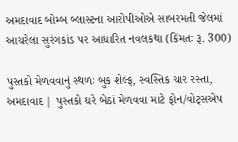અમદાવાદ બોમ્બ બ્લાસ્ટના આરોપીઓએ સાબરમતી જેલમાં આચરેલા સુરંગકાંડ પર આધારિત નવલકથા (કિંમતઃ રૂ. 300)

પુસ્તકો મેળવવાનું સ્થળઃ બુક શેલ્ફ, સ્વસ્તિક ચાર રસ્તા, અમદાવાદ | પુસ્તકો ઘરે બેઠાં મેળવવા માટે ફોન/વોટ્સએપ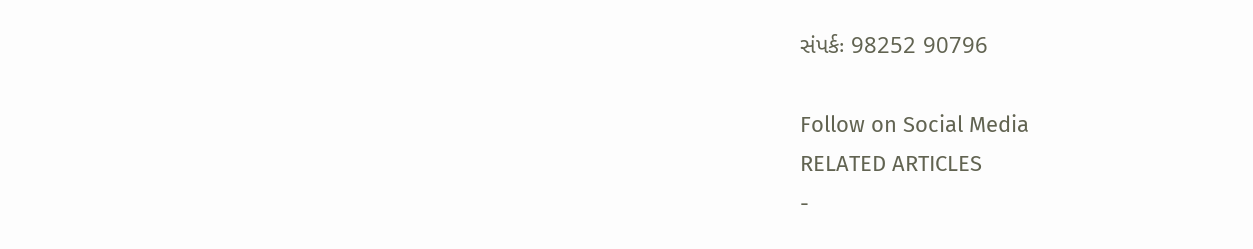સંપર્કઃ 98252 90796

Follow on Social Media
RELATED ARTICLES
-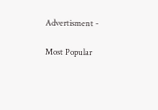Advertisment -

Most Popular